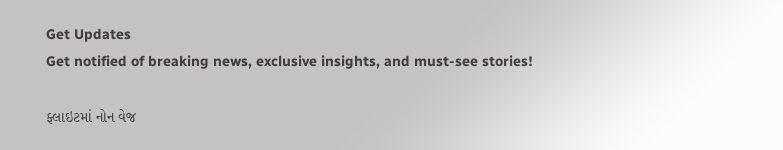Get Updates
Get notified of breaking news, exclusive insights, and must-see stories!

ફ્લાઇટમાં નોન વેજ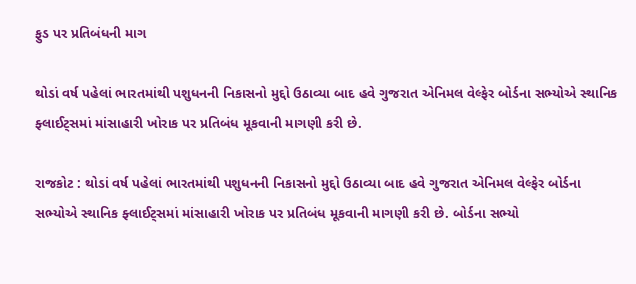ફુડ પર પ્રતિબંધની માગ

થોડાં વર્ષ પહેલાં ભારતમાંથી પશુધનની નિકાસનો મુદ્દો ઉઠાવ્યા બાદ હવે ગુજરાત એનિમલ વેલ્ફેર બોર્ડના સભ્યોએ સ્થાનિક ફ્લાઈટ્સમાં માંસાહારી ખોરાક પર પ્રતિબંધ મૂકવાની માગણી કરી છે.

રાજકોટ : થોડાં વર્ષ પહેલાં ભારતમાંથી પશુધનની નિકાસનો મુદ્દો ઉઠાવ્યા બાદ હવે ગુજરાત એનિમલ વેલ્ફેર બોર્ડના સભ્યોએ સ્થાનિક ફ્લાઈટ્સમાં માંસાહારી ખોરાક પર પ્રતિબંધ મૂકવાની માગણી કરી છે. બોર્ડના સભ્યો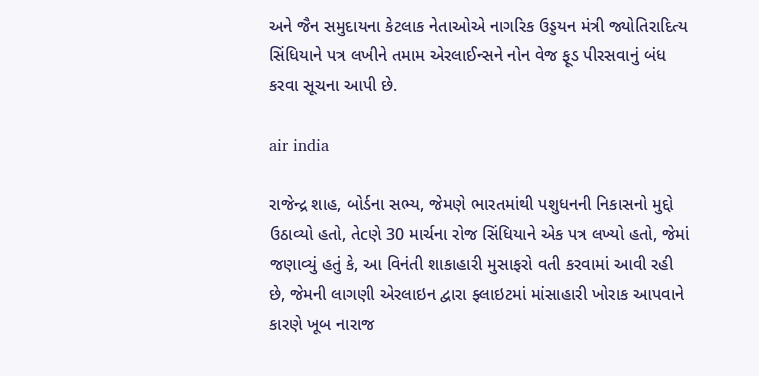અને જૈન સમુદાયના કેટલાક નેતાઓએ નાગરિક ઉડ્ડયન મંત્રી જ્યોતિરાદિત્ય સિંધિયાને પત્ર લખીને તમામ એરલાઈન્સને નોન વેજ ફૂડ પીરસવાનું બંધ કરવા સૂચના આપી છે.

air india

રાજેન્દ્ર શાહ, બોર્ડના સભ્ય, જેમણે ભારતમાંથી પશુધનની નિકાસનો મુદ્દો ઉઠાવ્યો હતો, તેcણે 30 માર્ચના રોજ સિંધિયાને એક પત્ર લખ્યો હતો, જેમાં જણાવ્યું હતું કે, આ વિનંતી શાકાહારી મુસાફરો વતી કરવામાં આવી રહી છે, જેમની લાગણી એરલાઇન દ્વારા ફ્લાઇટમાં માંસાહારી ખોરાક આપવાને કારણે ખૂબ નારાજ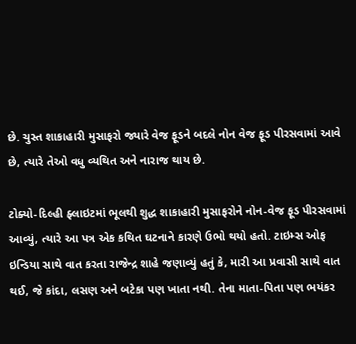છે. ચુસ્ત શાકાહારી મુસાફરો જ્યારે વેજ ફૂડને બદલે નોન વેજ ફૂડ પીરસવામાં આવે છે, ત્યારે તેઓ વધુ વ્યથિત અને નારાજ થાય છે.

ટોક્યો-દિલ્હી ફ્લાઇટમાં ભૂલથી શુદ્ધ શાકાહારી મુસાફરોને નોન-વેજ ફૂડ પીરસવામાં આવ્યું, ત્યારે આ પત્ર એક કથિત ઘટનાને કારણે ઉભો થયો હતો. ટાઇમ્સ ઓફ ઇન્ડિયા સાથે વાત કરતા રાજેન્દ્ર શાહે જણાવ્યું હતું કે, મારી આ પ્રવાસી સાથે વાત થઈ, જે કાંદા, લસણ અને બટેકા પણ ખાતા નથી. તેના માતા-પિતા પણ ભયંકર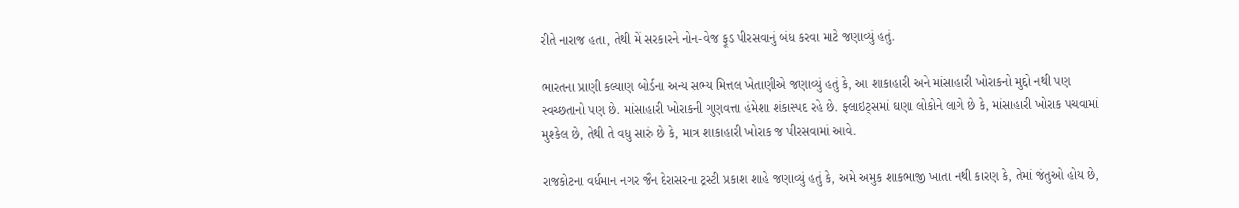રીતે નારાજ હતા, તેથી મેં સરકારને નોન-વેજ ફૂડ પીરસવાનું બંધ કરવા માટે જણાવ્યું હતું.

ભારતના પ્રાણી કલ્યાણ બોર્ડના અન્ય સભ્ય મિત્તલ ખેતાણીએ જણાવ્યું હતું કે, આ શાકાહારી અને માંસાહારી ખોરાકનો મુદ્દો નથી પણ સ્વચ્છતાનો પણ છે. માંસાહારી ખોરાકની ગુણવત્તા હંમેશા શંકાસ્પદ રહે છે. ફ્લાઇટ્સમાં ઘણા લોકોને લાગે છે કે, માંસાહારી ખોરાક પચવામાં મુશ્કેલ છે, તેથી તે વધુ સારું છે કે, માત્ર શાકાહારી ખોરાક જ પીરસવામાં આવે.

રાજકોટના વર્ધમાન નગર જૈન દેરાસરના ટ્રસ્ટી પ્રકાશ શાહે જણાવ્યું હતું કે, અમે અમુક શાકભાજી ખાતા નથી કારણ કે, તેમાં જંતુઓ હોય છે,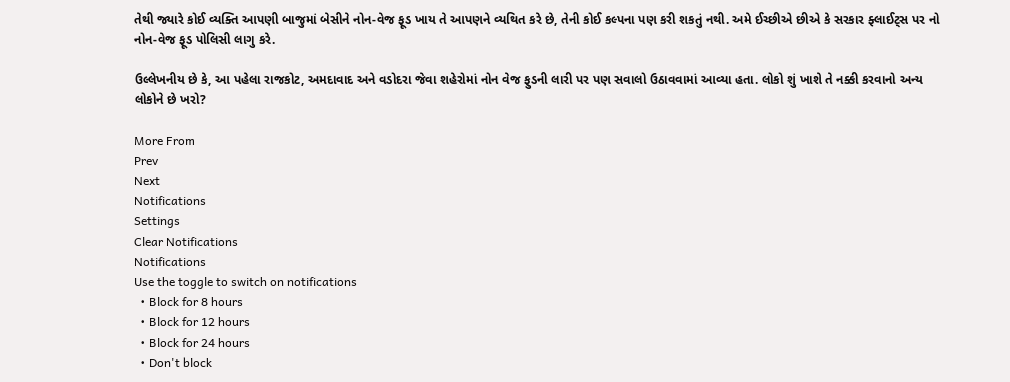તેથી જ્યારે કોઈ વ્યક્તિ આપણી બાજુમાં બેસીને નોન-વેજ ફૂડ ખાય તે આપણને વ્યથિત કરે છે, તેની કોઈ કલ્પના પણ કરી શકતું નથી. અમે ઈચ્છીએ છીએ કે સરકાર ફ્લાઈટ્સ પર નો નોન-વેજ ફૂડ પોલિસી લાગુ કરે.

ઉલ્લેખનીય છે કે, આ પહેલા રાજકોટ, અમદાવાદ અને વડોદરા જેવા શહેરોમાં નોન વેજ ફુડની લારી પર પણ સવાલો ઉઠાવવામાં આવ્યા હતા. લોકો શું ખાશે તે નક્કી કરવાનો અન્ય લોકોને છે ખરો?

More From
Prev
Next
Notifications
Settings
Clear Notifications
Notifications
Use the toggle to switch on notifications
  • Block for 8 hours
  • Block for 12 hours
  • Block for 24 hours
  • Don't block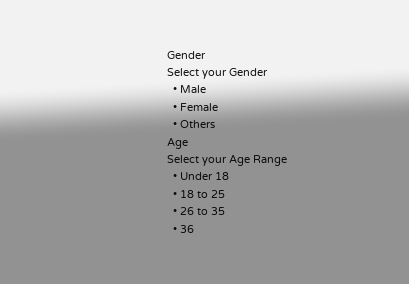Gender
Select your Gender
  • Male
  • Female
  • Others
Age
Select your Age Range
  • Under 18
  • 18 to 25
  • 26 to 35
  • 36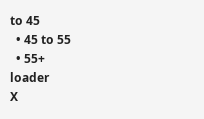to 45
  • 45 to 55
  • 55+
loader
X